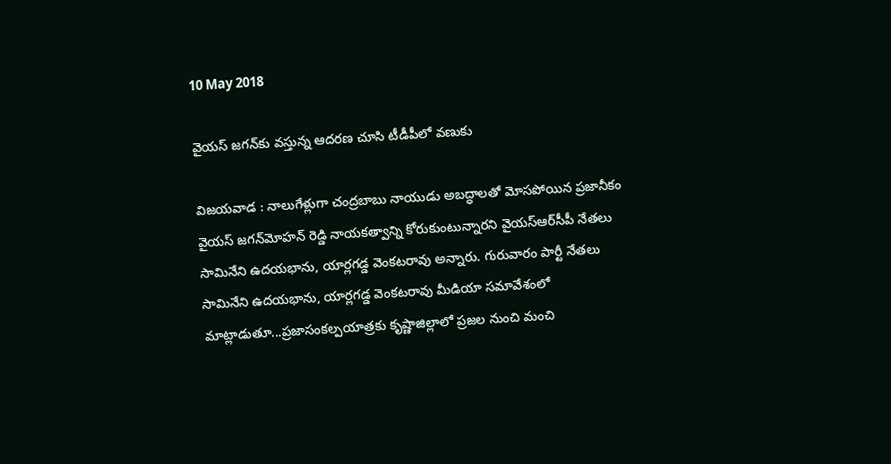10 May 2018

వైయ‌స్ జ‌గ‌న్‌కు వ‌స్తున్న ఆద‌ర‌ణ చూసి టీడీపీలో వ‌ణుకు

విజ‌య‌వాడ‌ : నాలుగేళ్లుగా చంద్రబాబు నాయుడు అబద్ధాలతో మోసపోయిన ప్రజానీకం వైయ‌స్‌ జగన్‌మోహన్‌ రెడ్డి నాయకత్వాన్ని కోరుకుంటున్నారని వైయ‌స్ఆర్‌సీపీ నేతలు సామినేని ఉదయభాను, యార్లగడ్డ వెంకటరావు అన్నారు. గురువారం పార్టీ నేతలు సామినేని ఉదయభాను, యార్లగడ్డ వెంకటరావు మీడియా సమావేశంలో మాట్లాడుతూ...ప్రజాసంకల్పయాత్రకు కృష్ణాజిల్లాలో ప్రజల నుంచి మంచి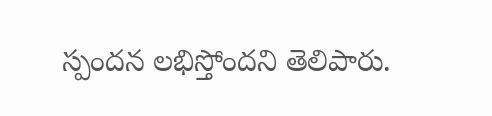స్పందన లభిస్తోందని తెలిపారు.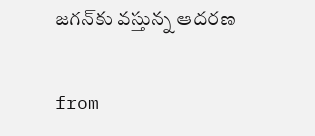జగన్‌కు వస్తున్న ఆదరణ

from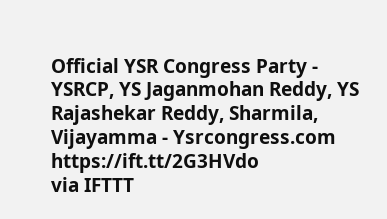Official YSR Congress Party - YSRCP, YS Jaganmohan Reddy, YS Rajashekar Reddy, Sharmila, Vijayamma - Ysrcongress.com https://ift.tt/2G3HVdo
via IFTTT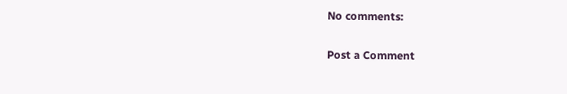No comments:

Post a Comment